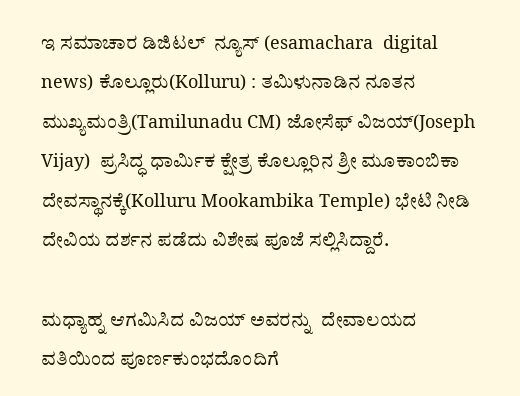ಇ ಸಮಾಚಾರ ಡಿಜಿಟಲ್  ನ್ಯೂಸ್ (esamachara  digital news) ಕೊಲ್ಲೂರು(Kolluru) : ತಮಿಳುನಾಡಿನ ನೂತನ ಮುಖ್ಯಮಂತ್ರಿ(Tamilunadu CM) ಜೋಸೆಫ್ ವಿಜಯ್(Joseph Vijay)  ಪ್ರಸಿದ್ಧ ಧಾರ್ಮಿಕ ಕ್ಷೇತ್ರ ಕೊಲ್ಲೂರಿನ ಶ್ರೀ ಮೂಕಾಂಬಿಕಾ ದೇವಸ್ಥಾನಕ್ಕೆ(Kolluru Mookambika Temple) ಭೇಟಿ ನೀಡಿ ದೇವಿಯ ದರ್ಶನ ಪಡೆದು ವಿಶೇಷ ಪೂಜೆ ಸಲ್ಲಿಸಿದ್ದಾರೆ.

ಮಧ್ಯಾಹ್ನ ಆಗಮಿಸಿದ ವಿಜಯ್ ಅವರನ್ನು  ದೇವಾಲಯದ ವತಿಯಿಂದ ಪೂರ್ಣಕುಂಭದೊಂದಿಗೆ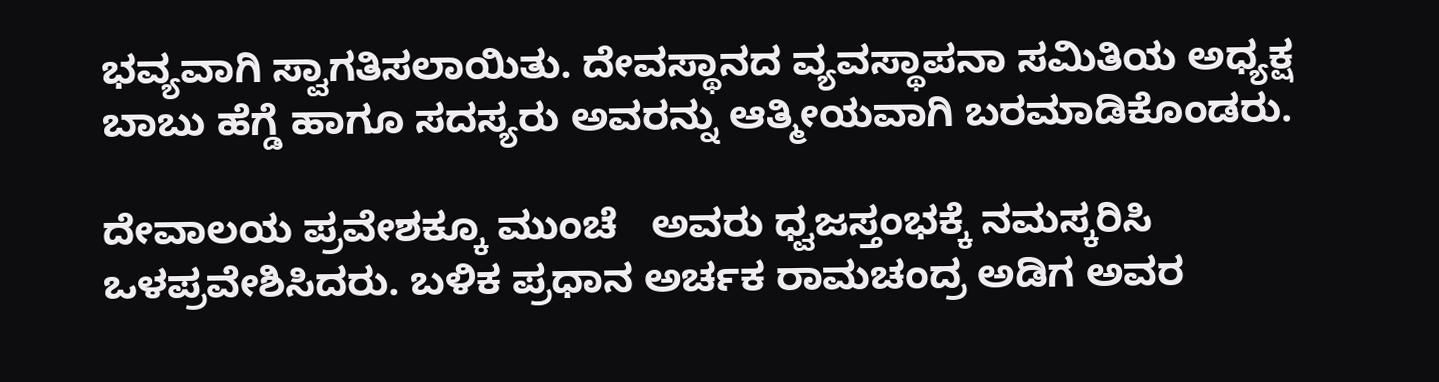ಭವ್ಯವಾಗಿ ಸ್ವಾಗತಿಸಲಾಯಿತು. ದೇವಸ್ಥಾನದ ವ್ಯವಸ್ಥಾಪನಾ ಸಮಿತಿಯ ಅಧ್ಯಕ್ಷ ಬಾಬು ಹೆಗ್ಡೆ ಹಾಗೂ ಸದಸ್ಯರು ಅವರನ್ನು ಆತ್ಮೀಯವಾಗಿ ಬರಮಾಡಿಕೊಂಡರು.

ದೇವಾಲಯ ಪ್ರವೇಶಕ್ಕೂ ಮುಂಚೆ   ಅವರು ಧ್ವಜಸ್ತಂಭಕ್ಕೆ ನಮಸ್ಕರಿಸಿ  ಒಳಪ್ರವೇಶಿಸಿದರು. ಬಳಿಕ ಪ್ರಧಾನ ಅರ್ಚಕ ರಾಮಚಂದ್ರ ಅಡಿಗ ಅವರ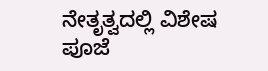ನೇತೃತ್ವದಲ್ಲಿ ವಿಶೇಷ ಪೂಜೆ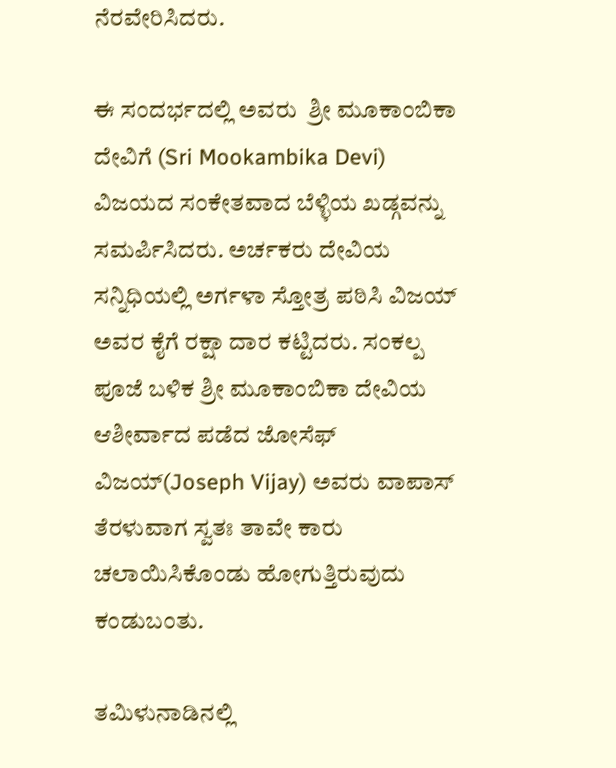ನೆರವೇರಿಸಿದರು.

ಈ ಸಂದರ್ಭದಲ್ಲಿ ಅವರು  ಶ್ರೀ ಮೂಕಾಂಬಿಕಾ ದೇವಿಗೆ (Sri Mookambika Devi) ವಿಜಯದ ಸಂಕೇತವಾದ ಬೆಳ್ಳಿಯ ಖಡ್ಗವನ್ನು ಸಮರ್ಪಿಸಿದರು. ಅರ್ಚಕರು ದೇವಿಯ ಸನ್ನಿಧಿಯಲ್ಲಿ ಅರ್ಗಳಾ ಸ್ತೋತ್ರ ಪಠಿಸಿ ವಿಜಯ್ ಅವರ ಕೈಗೆ ರಕ್ಷಾ ದಾರ ಕಟ್ಟಿದರು. ಸಂಕಲ್ಪ ಪೂಜೆ ಬಳಿಕ ಶ್ರೀ ಮೂಕಾಂಬಿಕಾ ದೇವಿಯ ಆಶೀರ್ವಾದ ಪಡೆದ ಜೋಸೆಫ್ ವಿಜಯ್(Joseph Vijay) ಅವರು ವಾಪಾಸ್ ತೆರಳುವಾಗ ಸ್ವತಃ ತಾವೇ ಕಾರು ಚಲಾಯಿಸಿಕೊಂಡು ಹೋಗುತ್ತಿರುವುದು ಕಂಡುಬಂತು.

ತಮಿಳುನಾಡಿನಲ್ಲಿ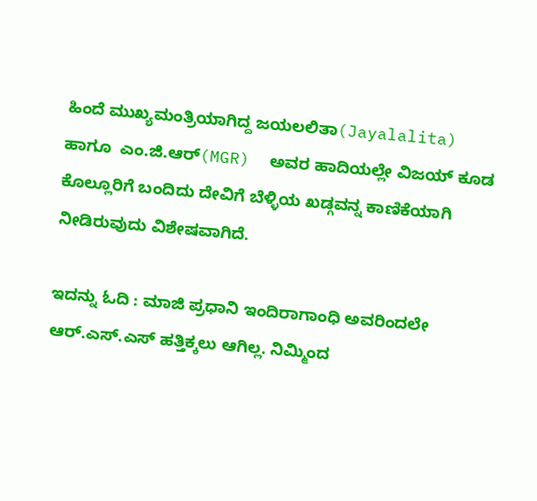ಹಿಂದೆ ಮುಖ್ಯಮಂತ್ರಿಯಾಗಿದ್ದ ಜಯಲಲಿತಾ(Jayalalita) ಹಾಗೂ  ಎಂ.ಜಿ.ಆರ್(MGR)  ಅವರ ಹಾದಿಯಲ್ಲೇ ವಿಜಯ್ ಕೂಡ ಕೊಲ್ಲೂರಿಗೆ ಬಂದಿದು ದೇವಿಗೆ ಬೆಳ್ಳಿಯ ಖಡ್ಗವನ್ನ ಕಾಣಿಕೆಯಾಗಿ ನೀಡಿರುವುದು ವಿಶೇಷವಾಗಿದೆ.

ಇದನ್ನು ಓದಿ : ಮಾಜಿ ಪ್ರಧಾನಿ ಇಂದಿರಾಗಾಂಧಿ ಅವರಿಂದಲೇ ಆರ್.ಎಸ್‌.ಎಸ್ ಹತ್ತಿಕ್ಕಲು ಆಗಿಲ್ಲ. ನಿಮ್ಮಿಂದ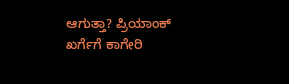ಆಗುತ್ತಾ? ಪ್ರಿಯಾಂಕ್ ಖರ್ಗೆಗೆ ಕಾಗೇರಿ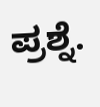ಪ್ರಶ್ನೆ.